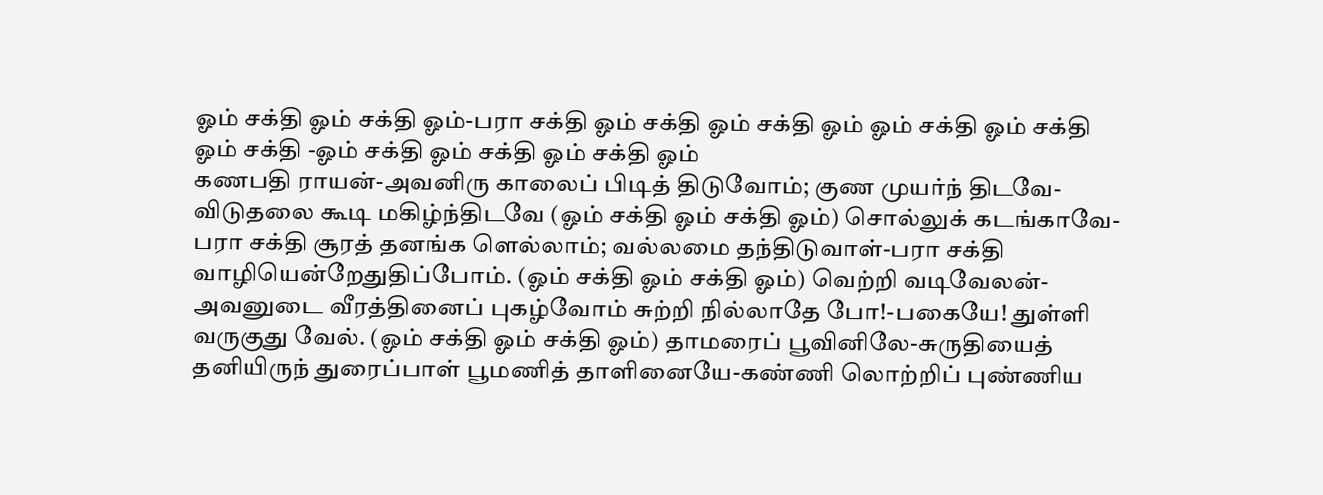ஓம் சக்தி ஓம் சக்தி ஓம்-பரா சக்தி ஓம் சக்தி ஓம் சக்தி ஓம் ஓம் சக்தி ஓம் சக்தி ஓம் சக்தி -ஓம் சக்தி ஓம் சக்தி ஓம் சக்தி ஓம்
கணபதி ராயன்-அவனிரு காலைப் பிடித் திடுவோம்; குண முயர்ந் திடவே-விடுதலை கூடி மகிழ்ந்திடவே (ஓம் சக்தி ஓம் சக்தி ஓம்) சொல்லுக் கடங்காவே-பரா சக்தி சூரத் தனங்க ளெல்லாம்; வல்லமை தந்திடுவாள்-பரா சக்தி வாழியென்றேதுதிப்போம். (ஓம் சக்தி ஓம் சக்தி ஓம்) வெற்றி வடிவேலன்-அவனுடை வீரத்தினைப் புகழ்வோம் சுற்றி நில்லாதே போ!-பகையே! துள்ளி வருகுது வேல். (ஓம் சக்தி ஓம் சக்தி ஓம்) தாமரைப் பூவினிலே-சுருதியைத் தனியிருந் துரைப்பாள் பூமணித் தாளினையே-கண்ணி லொற்றிப் புண்ணிய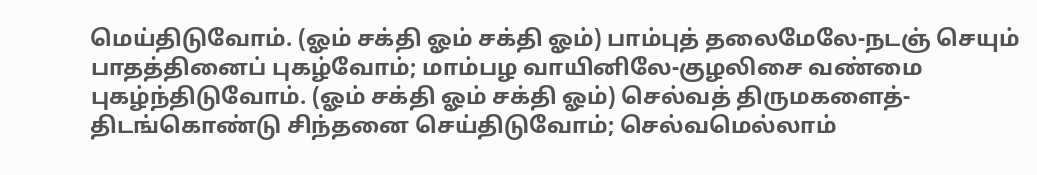மெய்திடுவோம். (ஓம் சக்தி ஓம் சக்தி ஓம்) பாம்புத் தலைமேலே-நடஞ் செயும் பாதத்தினைப் புகழ்வோம்; மாம்பழ வாயினிலே-குழலிசை வண்மை புகழ்ந்திடுவோம். (ஓம் சக்தி ஓம் சக்தி ஓம்) செல்வத் திருமகளைத்-திடங்கொண்டு சிந்தனை செய்திடுவோம்; செல்வமெல்லாம்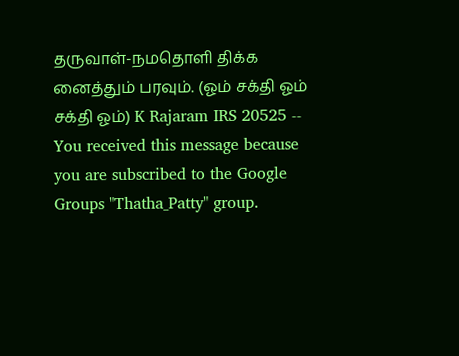தருவாள்-நமதொளி திக்க னைத்தும் பரவும். (ஓம் சக்தி ஓம் சக்தி ஓம்) K Rajaram IRS 20525 -- You received this message because you are subscribed to the Google Groups "Thatha_Patty" group.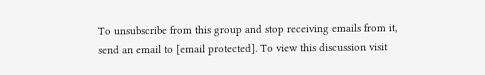To unsubscribe from this group and stop receiving emails from it, send an email to [email protected]. To view this discussion visit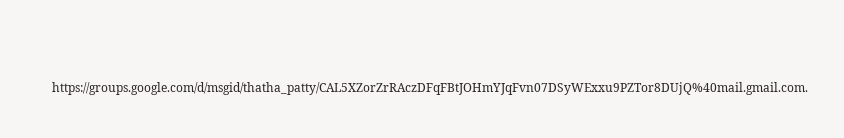https://groups.google.com/d/msgid/thatha_patty/CAL5XZorZrRAczDFqFBtJOHmYJqFvn07DSyWExxu9PZTor8DUjQ%40mail.gmail.com.